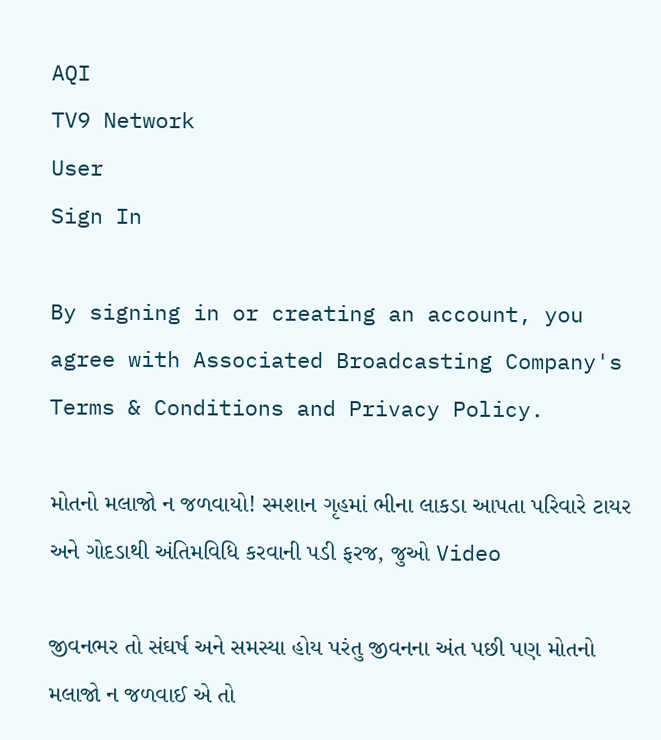AQI
TV9 Network
User
Sign In

By signing in or creating an account, you agree with Associated Broadcasting Company's Terms & Conditions and Privacy Policy.

મોતનો મલાજો ન જળવાયો! સ્મશાન ગૃહમાં ભીના લાકડા આપતા પરિવારે ટાયર અને ગોદડાથી અંતિમવિધિ કરવાની પડી ફરજ, જુઓ Video

જીવનભર તો સંઘર્ષ અને સમસ્યા હોય પરંતુ જીવનના અંત પછી પણ મોતનો મલાજો ન જળવાઈ એ તો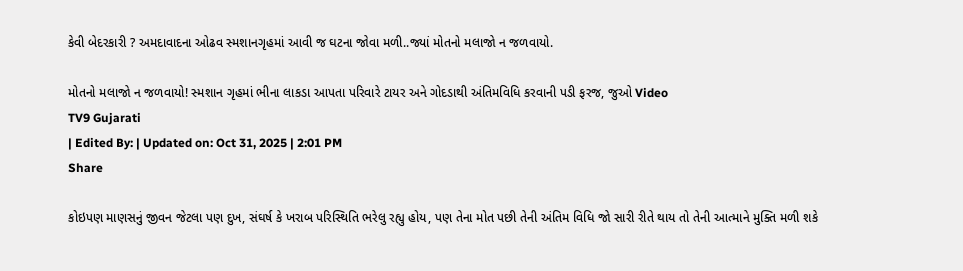કેવી બેદરકારી ? અમદાવાદના ઓઢવ સ્મશાનગૃહમાં આવી જ ઘટના જોવા મળી..જ્યાં મોતનો મલાજો ન જળવાયો.

મોતનો મલાજો ન જળવાયો! સ્મશાન ગૃહમાં ભીના લાકડા આપતા પરિવારે ટાયર અને ગોદડાથી અંતિમવિધિ કરવાની પડી ફરજ, જુઓ Video
TV9 Gujarati
| Edited By: | Updated on: Oct 31, 2025 | 2:01 PM
Share

કોઇપણ માણસનું જીવન જેટલા પણ દુખ, સંઘર્ષ કે ખરાબ પરિસ્થિતિ ભરેલુ રહ્યુ હોય, પણ તેના મોત પછી તેની અંતિમ વિધિ જો સારી રીતે થાય તો તેની આત્માને મુક્તિ મળી શકે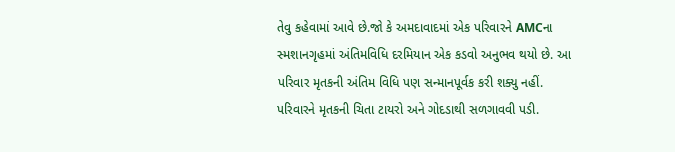તેવુ કહેવામાં આવે છે.જો કે અમદાવાદમાં એક પરિવારને AMCના સ્મશાનગૃહમાં અંતિમવિધિ દરમિયાન એક કડવો અનુભવ થયો છે. આ પરિવાર મૃતકની અંતિમ વિધિ પણ સન્માનપૂર્વક કરી શક્યુ નહીં. પરિવારને મૃતકની ચિતા ટાયરો અને ગોદડાથી સળગાવવી પડી.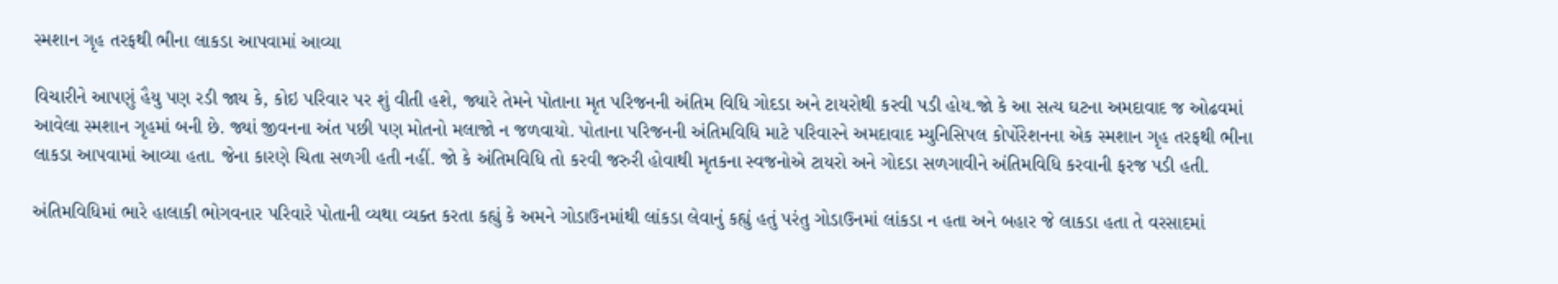સ્મશાન ગૃહ તરફથી ભીના લાકડા આપવામાં આવ્યા

વિચારીને આપણું હૈયુ પણ રડી જાય કે, કોઇ પરિવાર પર શું વીતી હશે, જ્યારે તેમને પોતાના મૃત પરિજનની અંતિમ વિધિ ગોદડા અને ટાયરોથી કરવી પડી હોય.જો કે આ સત્ય ઘટના અમદાવાદ જ ઓઢવમાં આવેલા સ્મશાન ગૃહમાં બની છે. જ્યાં જીવનના અંત પછી પણ મોતનો મલાજો ન જળવાયો. પોતાના પરિજનની અંતિમવિધિ માટે પરિવારને અમદાવાદ મ્યુનિસિપલ કોર્પોરેશનના એક સ્મશાન ગૃહ તરફથી ભીના લાકડા આપવામાં આવ્યા હતા. જેના કારણે ચિતા સળગી હતી નહીં. જો કે અંતિમવિધિ તો કરવી જરુરી હોવાથી મૃતકના સ્વજનોએ ટાયરો અને ગોદડા સળગાવીને અંતિમવિધિ કરવાની ફરજ પડી હતી.

અંતિમવિધિમાં ભારે હાલાકી ભોગવનાર પરિવારે પોતાની વ્યથા વ્યક્ત કરતા કહ્યું કે અમને ગોડાઉનમાંથી લાંકડા લેવાનું કહ્યું હતું પરંતુ ગોડાઉનમાં લાંકડા ન હતા અને બહાર જે લાકડા હતા તે વરસાદમાં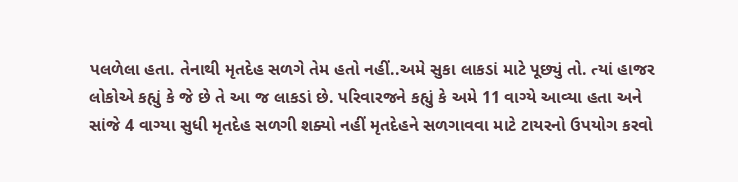પલળેલા હતા. તેનાથી મૃતદેહ સળગે તેમ હતો નહીં..અમે સુકા લાકડાં માટે પૂછ્યું તો. ત્યાં હાજર લોકોએ કહ્યું કે જે છે તે આ જ લાકડાં છે. પરિવારજને કહ્યું કે અમે 11 વાગ્યે આવ્યા હતા અને સાંજે 4 વાગ્યા સુધી મૃતદેહ સળગી શક્યો નહીં મૃતદેહને સળગાવવા માટે ટાયરનો ઉપયોગ કરવો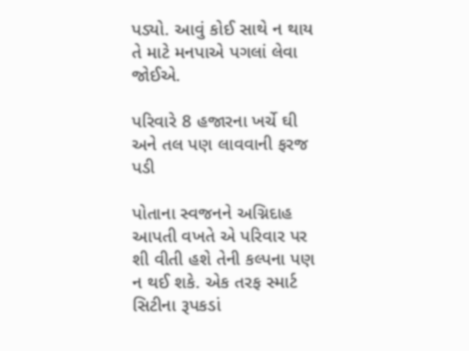પડ્યો. આવું કોઈ સાથે ન થાય તે માટે મનપાએ પગલાં લેવા જોઈએ.

પરિવારે 8 હજારના ખર્ચે ઘી અને તલ પણ લાવવાની ફરજ પડી

પોતાના સ્વજનને અગ્નિદાહ આપતી વખતે એ પરિવાર પર શી વીતી હશે તેની કલ્પના પણ ન થઈ શકે. એક તરફ સ્માર્ટ સિટીના રૂપકડાં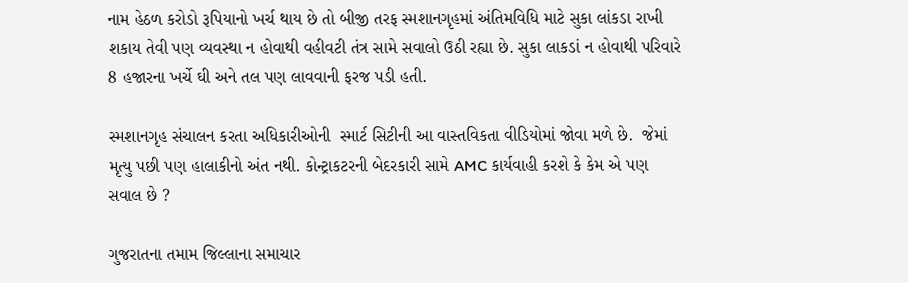નામ હેઠળ કરોડો રૂપિયાનો ખર્ચ થાય છે તો બીજી તરફ સ્મશાનગૃહમાં અંતિમવિધિ માટે સુકા લાંકડા રાખી શકાય તેવી પણ વ્યવસ્થા ન હોવાથી વહીવટી તંત્ર સામે સવાલો ઉઠી રહ્યા છે. સુકા લાકડાં ન હોવાથી પરિવારે 8 હજારના ખર્ચે ઘી અને તલ પણ લાવવાની ફરજ પડી હતી.

સ્મશાનગૃહ સંચાલન કરતા અધિકારીઓની  સ્માર્ટ સિટીની આ વાસ્તવિકતા વીડિયોમાં જોવા મળે છે.  જેમાં મૃત્યુ પછી પણ હાલાકીનો અંત નથી. કોન્ટ્રાકટરની બેદરકારી સામે AMC કાર્યવાહી કરશે કે કેમ એ પણ સવાલ છે ?

ગુજરાતના તમામ જિલ્લાના સમાચાર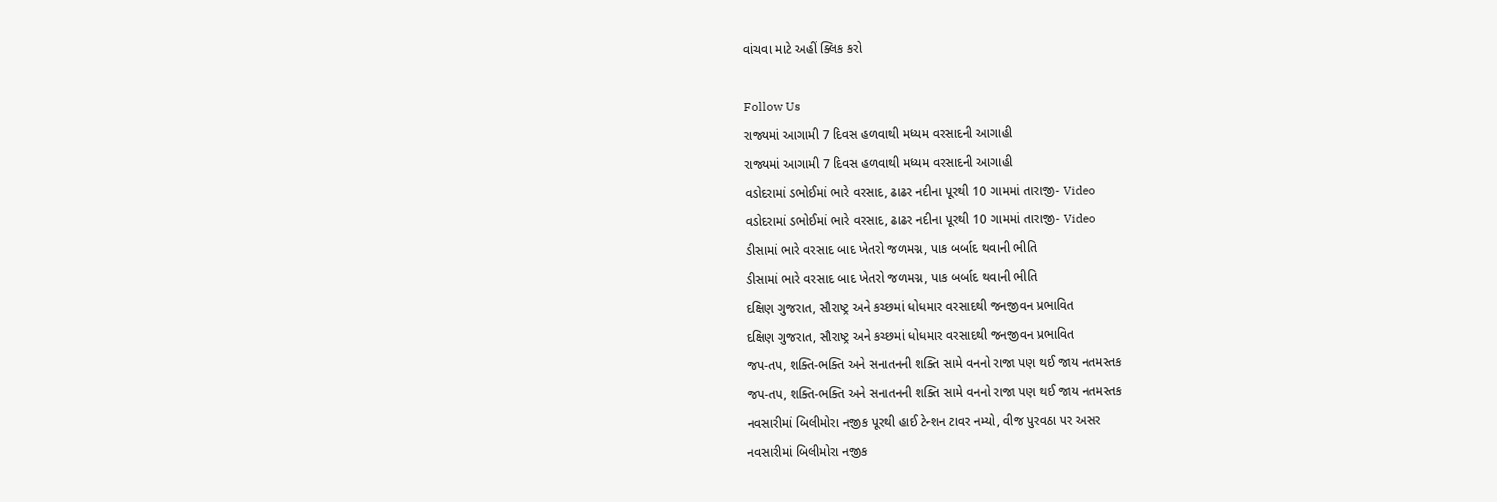વાંચવા માટે અહીં ક્લિક કરો

Follow Us
રાજ્યમાં આગામી 7 દિવસ હળવાથી મધ્યમ વરસાદની આગાહી
રાજ્યમાં આગામી 7 દિવસ હળવાથી મધ્યમ વરસાદની આગાહી
વડોદરામાં ડભોઈમાં ભારે વરસાદ, ઢાઢર નદીના પૂરથી 10 ગામમાં તારાજી- Video
વડોદરામાં ડભોઈમાં ભારે વરસાદ, ઢાઢર નદીના પૂરથી 10 ગામમાં તારાજી- Video
ડીસામાં ભારે વરસાદ બાદ ખેતરો જળમગ્ન, પાક બર્બાદ થવાની ભીતિ
ડીસામાં ભારે વરસાદ બાદ ખેતરો જળમગ્ન, પાક બર્બાદ થવાની ભીતિ
દક્ષિણ ગુજરાત, સૌરાષ્ટ્ર અને કચ્છમાં ધોધમાર વરસાદથી જનજીવન પ્રભાવિત
દક્ષિણ ગુજરાત, સૌરાષ્ટ્ર અને કચ્છમાં ધોધમાર વરસાદથી જનજીવન પ્રભાવિત
જપ-તપ, શક્તિ-ભક્તિ અને સનાતનની શક્તિ સામે વનનો રાજા પણ થઈ જાય નતમસ્તક
જપ-તપ, શક્તિ-ભક્તિ અને સનાતનની શક્તિ સામે વનનો રાજા પણ થઈ જાય નતમસ્તક
નવસારીમાં બિલીમોરા નજીક પૂરથી હાઈ ટેન્શન ટાવર નમ્યો, વીજ પુરવઠા પર અસર
નવસારીમાં બિલીમોરા નજીક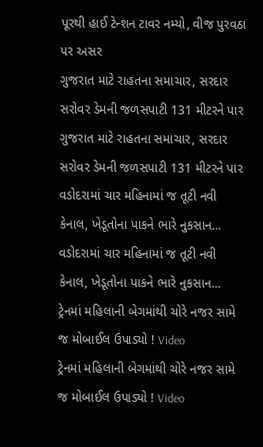પૂરથી હાઈ ટેન્શન ટાવર નમ્યો, વીજ પુરવઠા પર અસર
ગુજરાત માટે રાહતના સમાચાર, સરદાર સરોવર ડેમની જળસપાટી 131 મીટરને પાર
ગુજરાત માટે રાહતના સમાચાર, સરદાર સરોવર ડેમની જળસપાટી 131 મીટરને પાર
વડોદરામાં ચાર મહિનામાં જ તૂટી નવી કેનાલ, ખેડૂતોના પાકને ભારે નુકસાન...
વડોદરામાં ચાર મહિનામાં જ તૂટી નવી કેનાલ, ખેડૂતોના પાકને ભારે નુકસાન...
ટ્રેનમાં મહિલાની બેગમાંથી ચોરે નજર સામે જ મોબાઈલ ઉપાડ્યો ! Video
ટ્રેનમાં મહિલાની બેગમાંથી ચોરે નજર સામે જ મોબાઈલ ઉપાડ્યો ! Video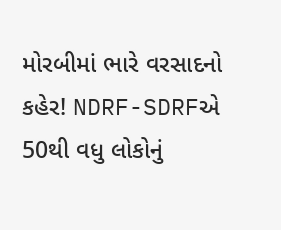મોરબીમાં ભારે વરસાદનો કહેર! NDRF-SDRFએ 50થી વધુ લોકોનું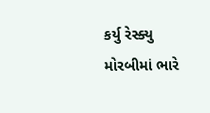કર્યુ રેસ્ક્યુ
મોરબીમાં ભારે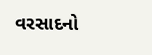વરસાદનો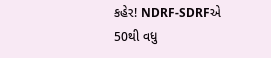કહેર! NDRF-SDRFએ 50થી વધુ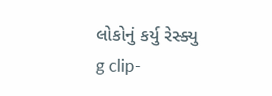લોકોનું કર્યુ રેસ્ક્યુ
g clip-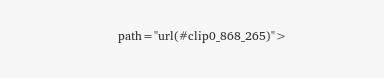path="url(#clip0_868_265)">